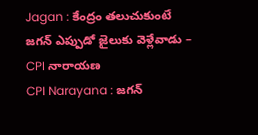Jagan : కేంద్రం తలుచుకుంటే జగన్ ఎప్పుడో జైలుకు వెళ్లేవాడు – CPI నారాయణ
CPI Narayana : జగన్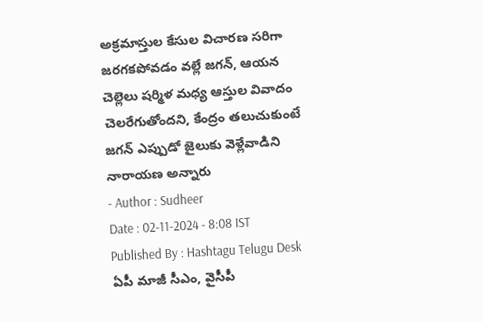అక్రమాస్తుల కేసుల విచారణ సరిగా జరగకపోవడం వల్లే జగన్, ఆయన చెల్లెలు షర్మిళ మధ్య ఆస్తుల వివాదం చెలరేగుతోందని, కేంద్రం తలుచుకుంటే జగన్ ఎప్పుడో జైలుకు వెళ్లేవాడిని నారాయణ అన్నారు
- Author : Sudheer
Date : 02-11-2024 - 8:08 IST
Published By : Hashtagu Telugu Desk
ఏపీ మాజీ సీఎం, వైసీపీ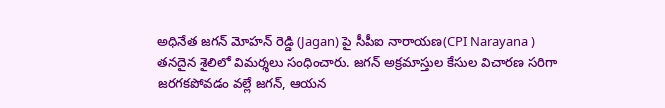అధినేత జగన్ మోహన్ రెడ్డి (Jagan) పై సీపీఐ నారాయణ(CPI Narayana ) తనదైన శైలిలో విమర్శలు సంధించారు. జగన్ అక్రమాస్తుల కేసుల విచారణ సరిగా జరగకపోవడం వల్లే జగన్, ఆయన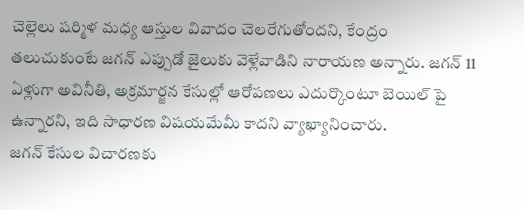చెల్లెలు షర్మిళ మధ్య ఆస్తుల వివాదం చెలరేగుతోందని, కేంద్రం తలుచుకుంటే జగన్ ఎప్పుడో జైలుకు వెళ్లేవాడిని నారాయణ అన్నారు. జగన్ 11 ఏళ్లుగా అవినీతి, అక్రమార్జన కేసుల్లో ఆరోపణలు ఎదుర్కొంటూ బెయిల్ పై ఉన్నారని, ఇది సాధారణ విషయమేమీ కాదని వ్యాఖ్యానించారు.
జగన్ కేసుల విచారణకు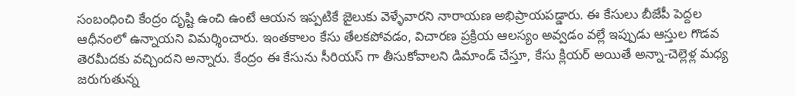సంబంధించి కేంద్రం దృష్టి ఉంచి ఉంటే ఆయన ఇప్పటికే జైలుకు వెళ్ళేవారని నారాయణ అభిప్రాయపడ్డారు. ఈ కేసులు బీజేపీ పెద్దల ఆధీనంలో ఉన్నాయని విమర్శించారు. ఇంతకాలం కేసు తేలకపోవడం, విచారణ ప్రక్రియ ఆలస్యం అవ్వడం వల్లే ఇప్పుడు ఆస్తుల గొడవ తెరమీదకు వచ్చిందని అన్నారు. కేంద్రం ఈ కేసును సీరియస్ గా తీసుకోవాలని డిమాండ్ చేస్తూ, కేసు క్లియర్ అయితే అన్నా-చెల్లెళ్ల మధ్య జరుగుతున్న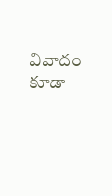వివాదం కూడా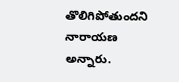తొలిగిపోతుందని నారాయణ అన్నారు.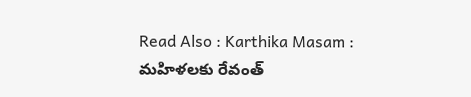Read Also : Karthika Masam : మహిళలకు రేవంత్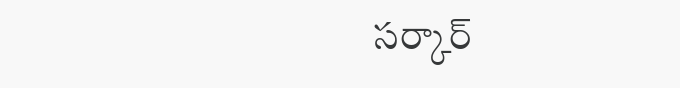సర్కార్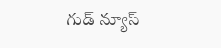గుడ్ న్యూస్